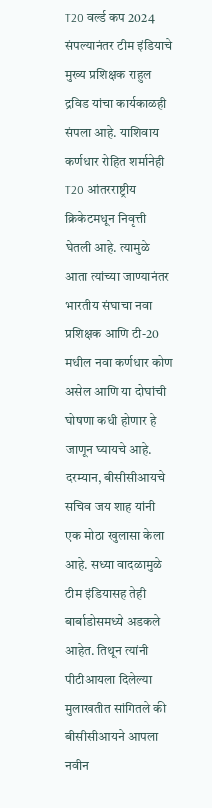T20 वर्ल्ड कप 2024 संपल्यानंतर टीम इंडियाचे मुख्य प्रशिक्षक राहुल द्रविड यांचा कार्यकाळही संपला आहे. याशिवाय कर्णधार रोहित शर्मानेही T20 आंतरराष्ट्रीय क्रिकेटमधून निवृत्ती घेतली आहे. त्यामुळे आता त्यांच्या जाण्यानंतर भारतीय संघाचा नवा प्रशिक्षक आणि टी-20 मधील नवा कर्णधार कोण असेल आणि या दोघांची घोषणा कधी होणार हे जाणून घ्यायचे आहे. दरम्यान, बीसीसीआयचे सचिव जय शाह यांनी एक मोठा खुलासा केला आहे. सध्या वादळामुळे टीम इंडियासह तेही बार्बाडोसमध्ये अडकले आहेत. तिथून त्यांनी पीटीआयला दिलेल्या मुलाखतीत सांगितले की बीसीसीआयने आपला नवीन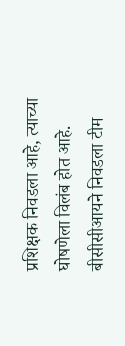प्रशिक्षक निवडला आहे, त्याच्या घोषणेला विलंब होत आहे.
बीसीसीआयने निवडला टीम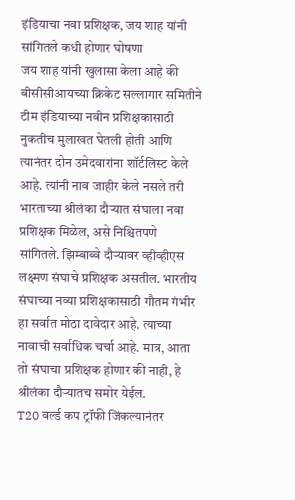इंडियाचा नवा प्रशिक्षक, जय शाह यांनी सांगितले कधी होणार घोषणा
जय शाह यांनी खुलासा केला आहे की बीसीसीआयच्या क्रिकेट सल्लागार समितीने टीम इंडियाच्या नवीन प्रशिक्षकासाठी नुकतीच मुलाखत घेतली होती आणि त्यानंतर दोन उमेदवारांना शॉर्टलिस्ट केले आहे. त्यांनी नाव जाहीर केले नसले तरी भारताच्या श्रीलंका दौऱ्यात संघाला नवा प्रशिक्षक मिळेल, असे निश्चितपणे सांगितले. झिम्बाब्वे दौऱ्यावर व्हीव्हीएस लक्ष्मण संघाचे प्रशिक्षक असतील. भारतीय संघाच्या नव्या प्रशिक्षकासाठी गौतम गंभीर हा सर्वात मोठा दावेदार आहे. त्याच्या नावाची सर्वाधिक चर्चा आहे. मात्र, आता तो संघाचा प्रशिक्षक होणार की नाही, हे श्रीलंका दौऱ्यातच समोर येईल.
T20 वर्ल्ड कप ट्रॉफी जिंकल्यानंतर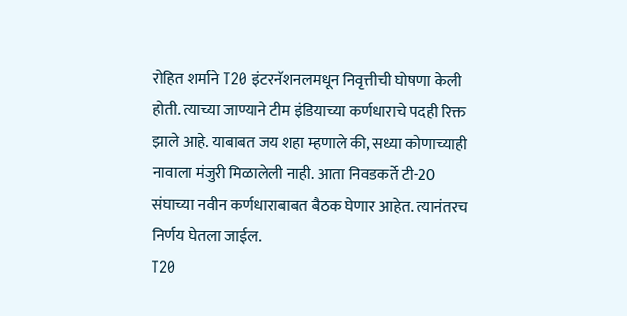रोहित शर्माने T20 इंटरनॅशनलमधून निवृत्तीची घोषणा केली होती. त्याच्या जाण्याने टीम इंडियाच्या कर्णधाराचे पदही रिक्त झाले आहे. याबाबत जय शहा म्हणाले की, सध्या कोणाच्याही नावाला मंजुरी मिळालेली नाही. आता निवडकर्ते टी-20 संघाच्या नवीन कर्णधाराबाबत बैठक घेणार आहेत. त्यानंतरच निर्णय घेतला जाईल.
T20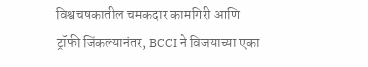विश्वचषकातील चमकदार कामगिरी आणि ट्रॉफी जिंकल्यानंतर, BCCI ने विजयाच्या एका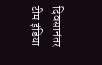दिवसानंतर टीम इंडिया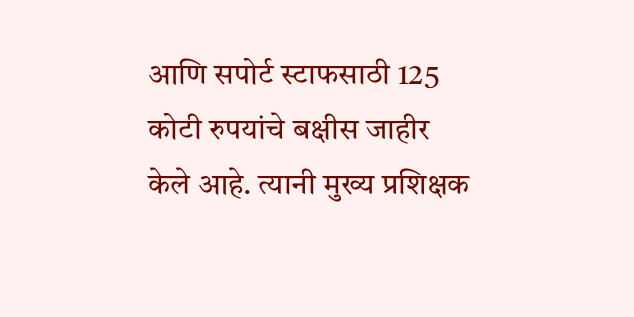आणि सपोर्ट स्टाफसाठी 125 कोटी रुपयांचे बक्षीस जाहीर केले आहे. त्यानी मुख्य प्रशिक्षक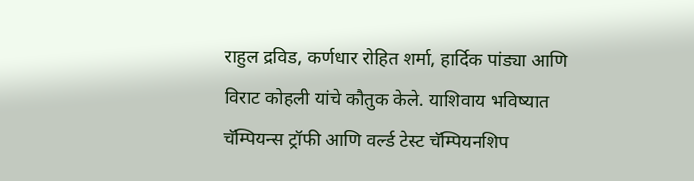राहुल द्रविड, कर्णधार रोहित शर्मा, हार्दिक पांड्या आणि विराट कोहली यांचे कौतुक केले. याशिवाय भविष्यात चॅम्पियन्स ट्रॉफी आणि वर्ल्ड टेस्ट चॅम्पियनशिप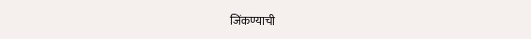जिंकण्याची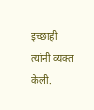इच्छाही त्यांनी व्यक्त केली.